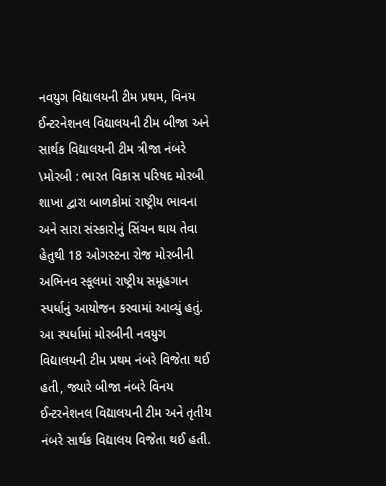નવયુગ વિદ્યાલયની ટીમ પ્રથમ, વિનય ઈન્ટરનેશનલ વિદ્યાલયની ટીમ બીજા અને સાર્થક વિદ્યાલયની ટીમ ત્રીજા નંબરે \મોરબી : ભારત વિકાસ પરિષદ મોરબી શાખા દ્વારા બાળકોમાં રાષ્ટ્રીય ભાવના અને સારા સંસ્કારોનું સિંચન થાય તેવા હેતુથી 18 ઓગસ્ટના રોજ મોરબીની અભિનવ સ્કૂલમાં રાષ્ટ્રીય સમૂહગાન સ્પર્ધાનું આયોજન કરવામાં આવ્યું હતું. આ સ્પર્ધામાં મોરબીની નવયુગ વિદ્યાલયની ટીમ પ્રથમ નંબરે વિજેતા થઈ હતી, જ્યારે બીજા નંબરે વિનય ઈન્ટરનેશનલ વિદ્યાલયની ટીમ અને તૃતીય નંબરે સાર્થક વિદ્યાલય વિજેતા થઈ હતી.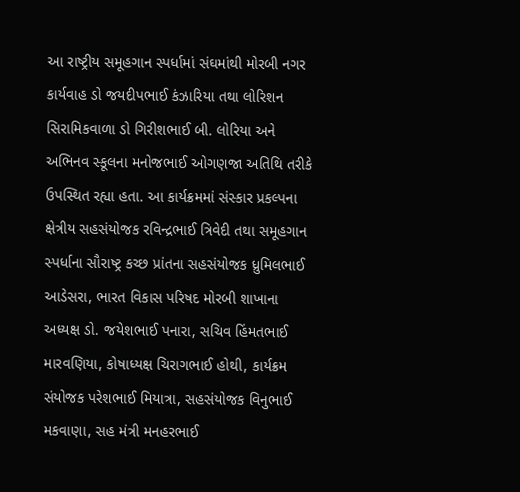આ રાષ્ટ્રીય સમૂહગાન સ્પર્ધામાં સંઘમાંથી મોરબી નગર કાર્યવાહ ડો જયદીપભાઈ કંઝારિયા તથા લોરિશન સિરામિકવાળા ડો ગિરીશભાઈ બી. લોરિયા અને અભિનવ સ્કૂલના મનોજભાઈ ઓગણજા અતિથિ તરીકે ઉપસ્થિત રહ્યા હતા. આ કાર્યક્રમમાં સંસ્કાર પ્રકલ્પના ક્ષેત્રીય સહસંયોજક રવિન્દ્રભાઈ ત્રિવેદી તથા સમૂહગાન સ્પર્ધાના સૌરાષ્ટ્ર કચ્છ પ્રાંતના સહસંયોજક ધ્રુમિલભાઈ આડેસરા, ભારત વિકાસ પરિષદ મોરબી શાખાના અધ્યક્ષ ડો. જયેશભાઈ પનારા, સચિવ હિંમતભાઈ મારવણિયા, કોષાધ્યક્ષ ચિરાગભાઈ હોથી, કાર્યક્રમ સંયોજક પરેશભાઈ મિયાત્રા, સહસંયોજક વિનુભાઈ મકવાણા, સહ મંત્રી મનહરભાઈ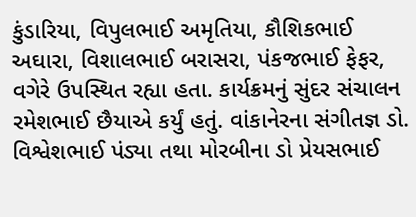કુંડારિયા, વિપુલભાઈ અમૃતિયા, કૌશિકભાઈ અઘારા, વિશાલભાઈ બરાસરા, પંકજભાઈ ફેફર, વગેરે ઉપસ્થિત રહ્યા હતા. કાર્યક્રમનું સુંદર સંચાલન રમેશભાઈ છૈયાએ કર્યું હતું. વાંકાનેરના સંગીતજ્ઞ ડો. વિશ્વેશભાઈ પંડ્યા તથા મોરબીના ડો પ્રેયસભાઈ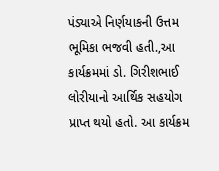પંડ્યાએ નિર્ણયાકની ઉત્તમ ભૂમિકા ભજવી હતી.,આ કાર્યક્રમમાં ડો. ગિરીશભાઈ લોરીયાનો આર્થિક સહયોગ પ્રાપ્ત થયો હતો. આ કાર્યક્રમ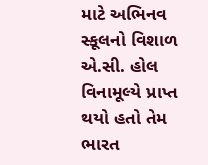માટે અભિનવ સ્કૂલનો વિશાળ એ.સી. હોલ વિનામૂલ્યે પ્રાપ્ત થયો હતો તેમ ભારત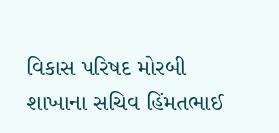વિકાસ પરિષદ મોરબી શાખાના સચિવ હિંમતભાઈ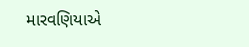મારવણિયાએ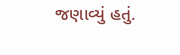જણાવ્યું હતું.